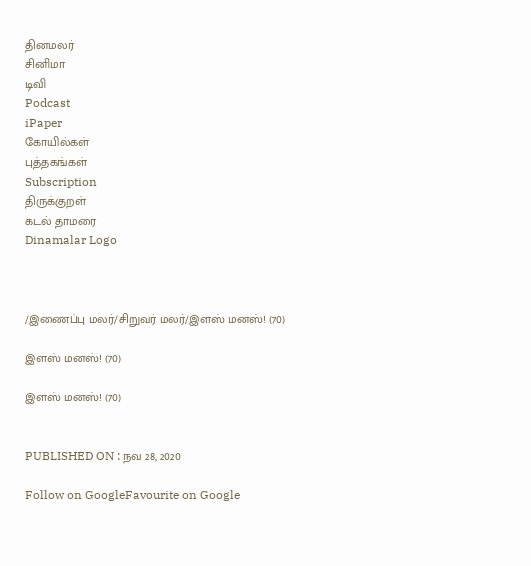தினமலர்
சினிமா
டிவி
Podcast
iPaper
கோயில்கள்
புத்தகங்கள்
Subscription
திருக்குறள்
கடல் தாமரை
Dinamalar Logo



/இணைப்பு மலர்/சிறுவர் மலர்/இளஸ் மனஸ்! (70)

இளஸ் மனஸ்! (70)

இளஸ் மனஸ்! (70)


PUBLISHED ON : நவ 28, 2020

Follow on GoogleFavourite on Google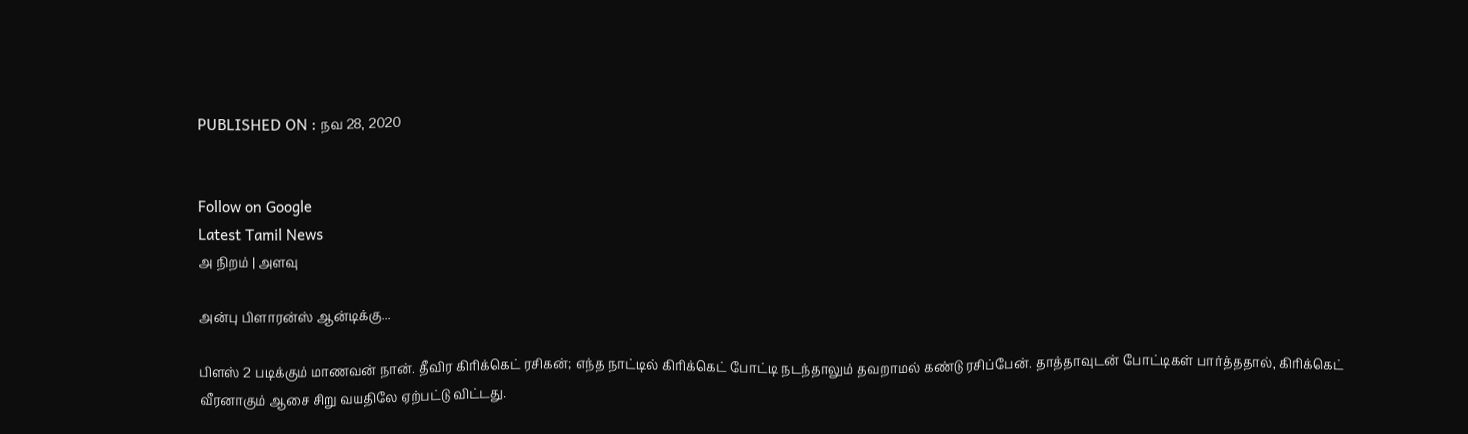PUBLISHED ON : நவ 28, 2020


Follow on Google
Latest Tamil News
அ நிறம் | அளவு

அன்பு பிளாரன்ஸ் ஆன்டிக்கு...

பிளஸ் 2 படிக்கும் மாணவன் நான். தீவிர கிரிக்கெட் ரசிகன்; எந்த நாட்டில் கிரிக்கெட் போட்டி நடந்தாலும் தவறாமல் கண்டு ரசிப்பேன். தாத்தாவுடன் போட்டிகள் பார்த்ததால், கிரிக்கெட் வீரனாகும் ஆசை சிறு வயதிலே ஏற்பட்டு விட்டது.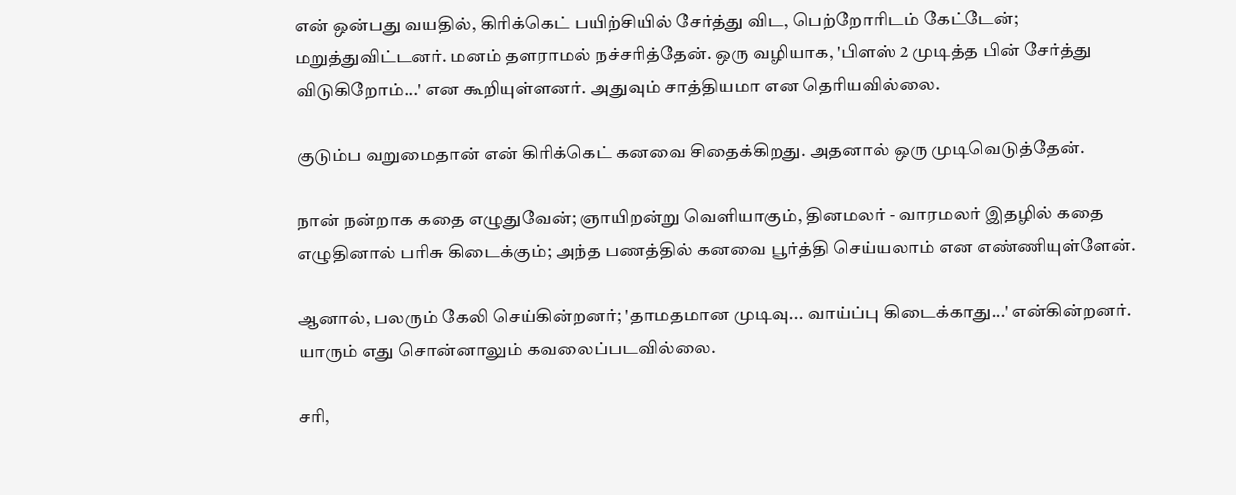என் ஒன்பது வயதில், கிரிக்கெட் பயிற்சியில் சேர்த்து விட, பெற்றோரிடம் கேட்டேன்; மறுத்துவிட்டனர். மனம் தளராமல் நச்சரித்தேன். ஒரு வழியாக, 'பிளஸ் 2 முடித்த பின் சேர்த்து விடுகிறோம்...' என கூறியுள்ளனர். அதுவும் சாத்தியமா என தெரியவில்லை.

குடும்ப வறுமைதான் என் கிரிக்கெட் கனவை சிதைக்கிறது. அதனால் ஒரு முடிவெடுத்தேன்.

நான் நன்றாக கதை எழுதுவேன்; ஞாயிறன்று வெளியாகும், தினமலர் - வாரமலர் இதழில் கதை எழுதினால் பரிசு கிடைக்கும்; அந்த பணத்தில் கனவை பூர்த்தி செய்யலாம் என எண்ணியுள்ளேன்.

ஆனால், பலரும் கேலி செய்கின்றனர்; 'தாமதமான முடிவு... வாய்ப்பு கிடைக்காது...' என்கின்றனர். யாரும் எது சொன்னாலும் கவலைப்படவில்லை.

சரி,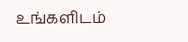உங்களிடம்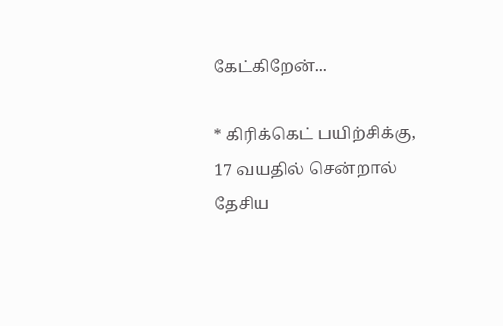கேட்கிறேன்...

* கிரிக்கெட் பயிற்சிக்கு, 17 வயதில் சென்றால் தேசிய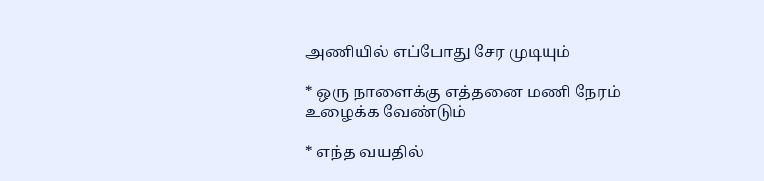அணியில் எப்போது சேர முடியும்

* ஒரு நாளைக்கு எத்தனை மணி நேரம் உழைக்க வேண்டும்

* எந்த வயதில்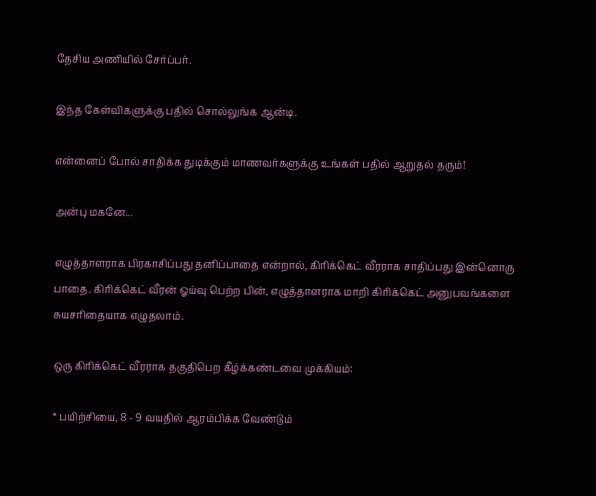தேசிய அணியில் சேர்ப்பர்.

இந்த கேள்விகளுக்கு பதில் சொல்லுங்க ஆன்டி.

என்னைப் போல் சாதிக்க துடிக்கும் மாணவர்களுக்கு உங்கள் பதில் ஆறுதல் தரும்!

அன்பு மகனே...

எழுத்தாளராக பிரகாசிப்பது தனிப்பாதை என்றால், கிரிக்கெட் வீரராக சாதிப்பது இன்னொரு பாதை. கிரிக்கெட் வீரன் ஓய்வு பெற்ற பின், எழுத்தாளராக மாறி கிரிக்கெட் அனுபவங்களை சுயசரிதையாக எழுதலாம்.

ஒரு கிரிக்கெட் வீரராக தகுதிபெற கீழ்க்கண்டவை முக்கியம்:

* பயிற்சியை, 8 - 9 வயதில் ஆரம்பிக்க வேண்டும்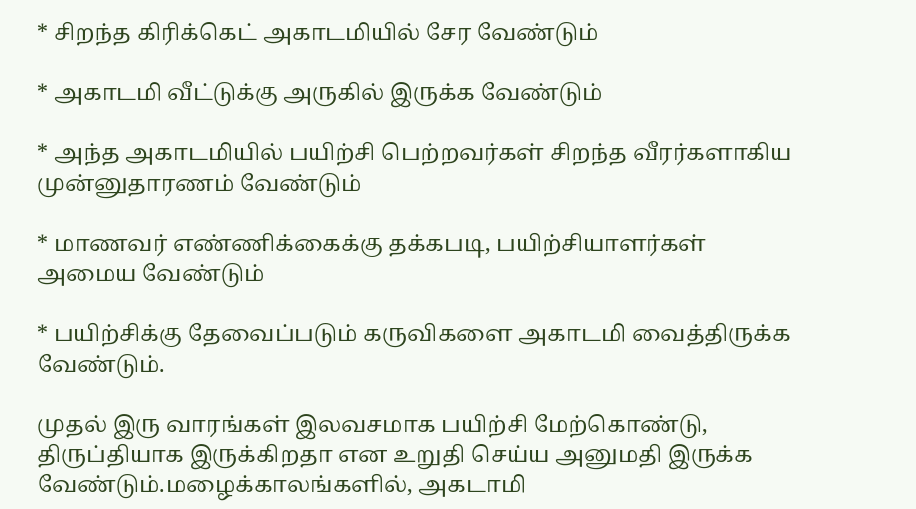* சிறந்த கிரிக்கெட் அகாடமியில் சேர வேண்டும்

* அகாடமி வீட்டுக்கு அருகில் இருக்க வேண்டும்

* அந்த அகாடமியில் பயிற்சி பெற்றவர்கள் சிறந்த வீரர்களாகிய முன்னுதாரணம் வேண்டும்

* மாணவர் எண்ணிக்கைக்கு தக்கபடி, பயிற்சியாளர்கள் அமைய வேண்டும்

* பயிற்சிக்கு தேவைப்படும் கருவிகளை அகாடமி வைத்திருக்க வேண்டும்.

முதல் இரு வாரங்கள் இலவசமாக பயிற்சி மேற்கொண்டு, திருப்தியாக இருக்கிறதா என உறுதி செய்ய அனுமதி இருக்க வேண்டும்.மழைக்காலங்களில், அகடாமி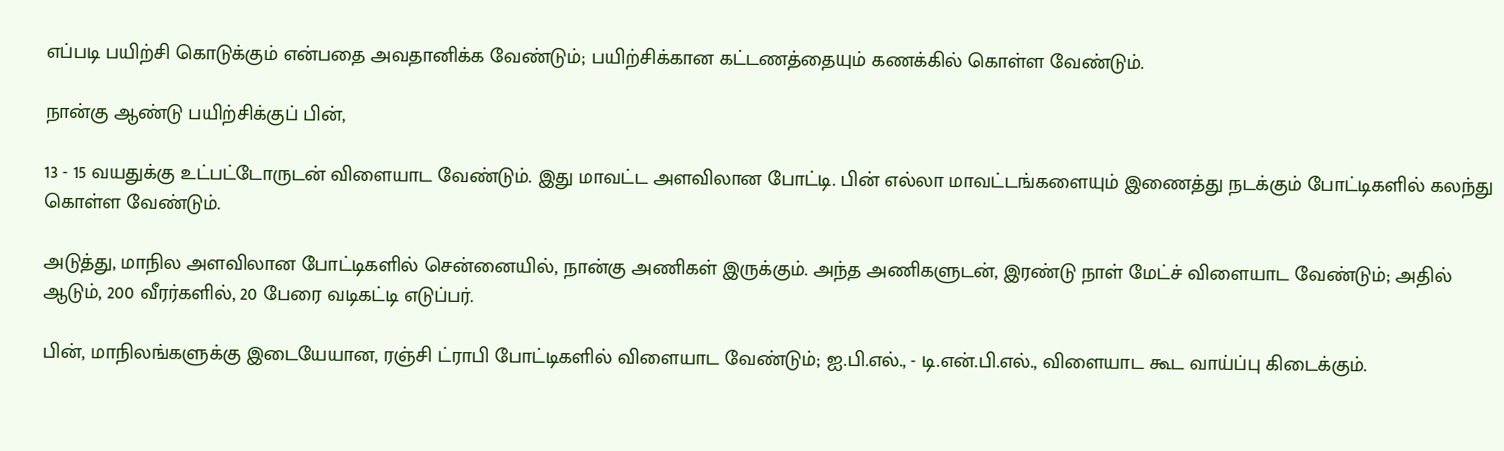எப்படி பயிற்சி கொடுக்கும் என்பதை அவதானிக்க வேண்டும்; பயிற்சிக்கான கட்டணத்தையும் கணக்கில் கொள்ள வேண்டும்.

நான்கு ஆண்டு பயிற்சிக்குப் பின்,

13 - 15 வயதுக்கு உட்பட்டோருடன் விளையாட வேண்டும். இது மாவட்ட அளவிலான போட்டி. பின் எல்லா மாவட்டங்களையும் இணைத்து நடக்கும் போட்டிகளில் கலந்து கொள்ள வேண்டும்.

அடுத்து, மாநில அளவிலான போட்டிகளில் சென்னையில், நான்கு அணிகள் இருக்கும். அந்த அணிகளுடன், இரண்டு நாள் மேட்ச் விளையாட வேண்டும்; அதில் ஆடும், 200 வீரர்களில், 20 பேரை வடிகட்டி எடுப்பர்.

பின், மாநிலங்களுக்கு இடையேயான, ரஞ்சி ட்ராபி போட்டிகளில் விளையாட வேண்டும்; ஐ.பி.எல்., - டி.என்.பி.எல்., விளையாட கூட வாய்ப்பு கிடைக்கும்.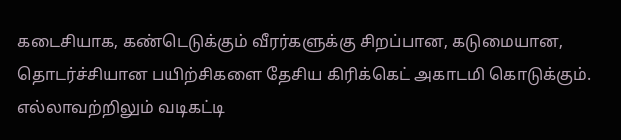கடைசியாக, கண்டெடுக்கும் வீரர்களுக்கு சிறப்பான, கடுமையான, தொடர்ச்சியான பயிற்சிகளை தேசிய கிரிக்கெட் அகாடமி கொடுக்கும். எல்லாவற்றிலும் வடிகட்டி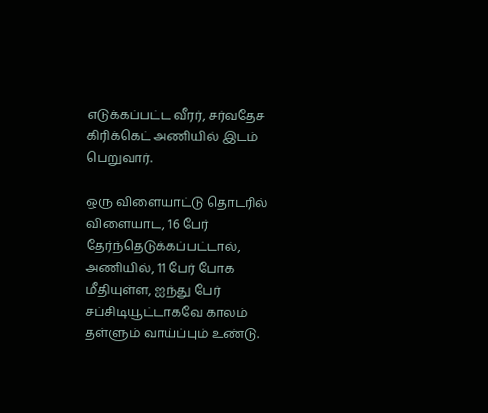எடுக்கப்பட்ட வீரர், சர்வதேச கிரிக்கெட் அணியில் இடம் பெறுவார்.

ஒரு விளையாட்டு தொடரில் விளையாட, 16 பேர் தேர்ந்தெடுக்கப்பட்டால், அணியில், 11 பேர் போக மீதியுள்ள, ஐந்து பேர் சப்சிடியூட்டாகவே காலம் தள்ளும் வாய்ப்பும் உண்டு.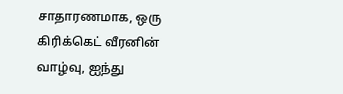சாதாரணமாக, ஒரு கிரிக்கெட் வீரனின் வாழ்வு, ஐந்து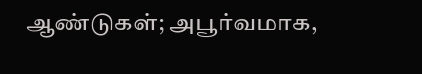ஆண்டுகள்; அபூர்வமாக,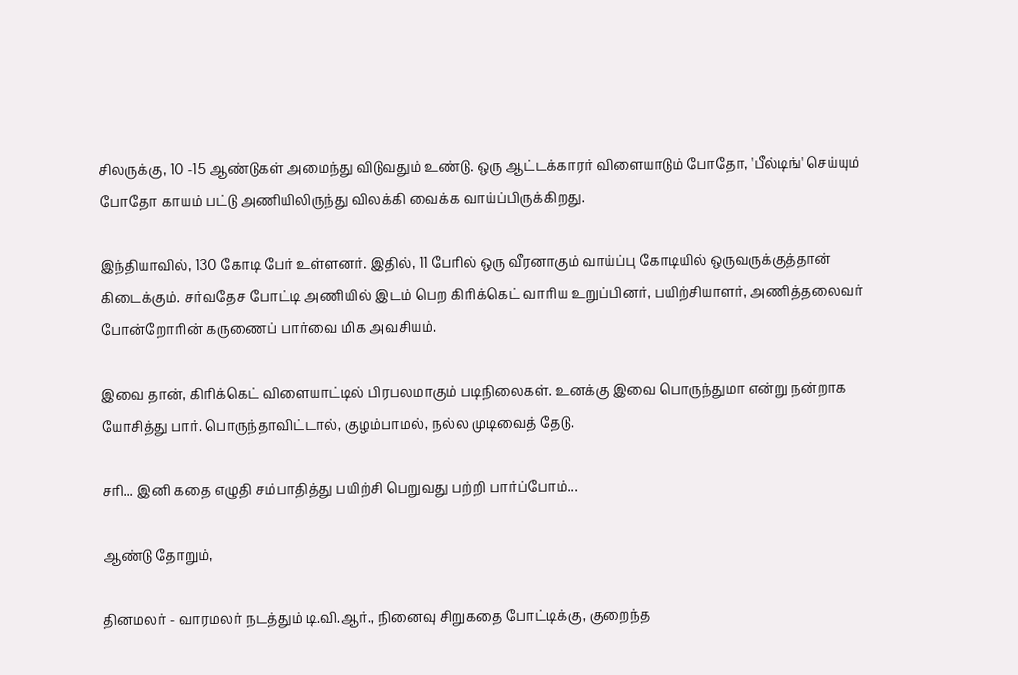சிலருக்கு, 10 -15 ஆண்டுகள் அமைந்து விடுவதும் உண்டு. ஒரு ஆட்டக்காரர் விளையாடும் போதோ, 'பீல்டிங்' செய்யும் போதோ காயம் பட்டு அணியிலிருந்து விலக்கி வைக்க வாய்ப்பிருக்கிறது.

இந்தியாவில், 130 கோடி பேர் உள்ளனர். இதில், 11 பேரில் ஒரு வீரனாகும் வாய்ப்பு கோடியில் ஒருவருக்குத்தான் கிடைக்கும். சர்வதேச போட்டி அணியில் இடம் பெற கிரிக்கெட் வாரிய உறுப்பினர், பயிற்சியாளர், அணித்தலைவர் போன்றோரின் கருணைப் பார்வை மிக அவசியம்.

இவை தான், கிரிக்கெட் விளையாட்டில் பிரபலமாகும் படிநிலைகள். உனக்கு இவை பொருந்துமா என்று நன்றாக யோசித்து பார். பொருந்தாவிட்டால், குழம்பாமல், நல்ல முடிவைத் தேடு.

சரி... இனி கதை எழுதி சம்பாதித்து பயிற்சி பெறுவது பற்றி பார்ப்போம்...

ஆண்டு தோறும்,

தினமலர் - வாரமலர் நடத்தும் டி.வி.ஆர்., நினைவு சிறுகதை போட்டிக்கு, குறைந்த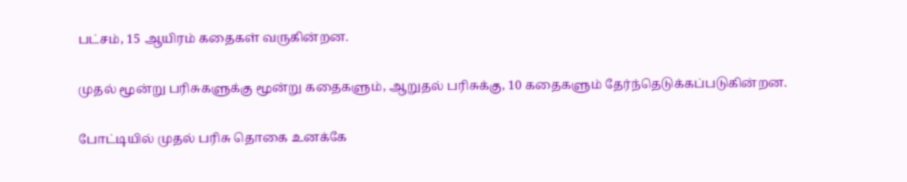பட்சம், 15 ஆயிரம் கதைகள் வருகின்றன.

முதல் மூன்று பரிசுகளுக்கு மூன்று கதைகளும், ஆறுதல் பரிசுக்கு, 10 கதைகளும் தேர்ந்தெடுக்கப்படுகின்றன.

போட்டியில் முதல் பரிசு தொகை உனக்கே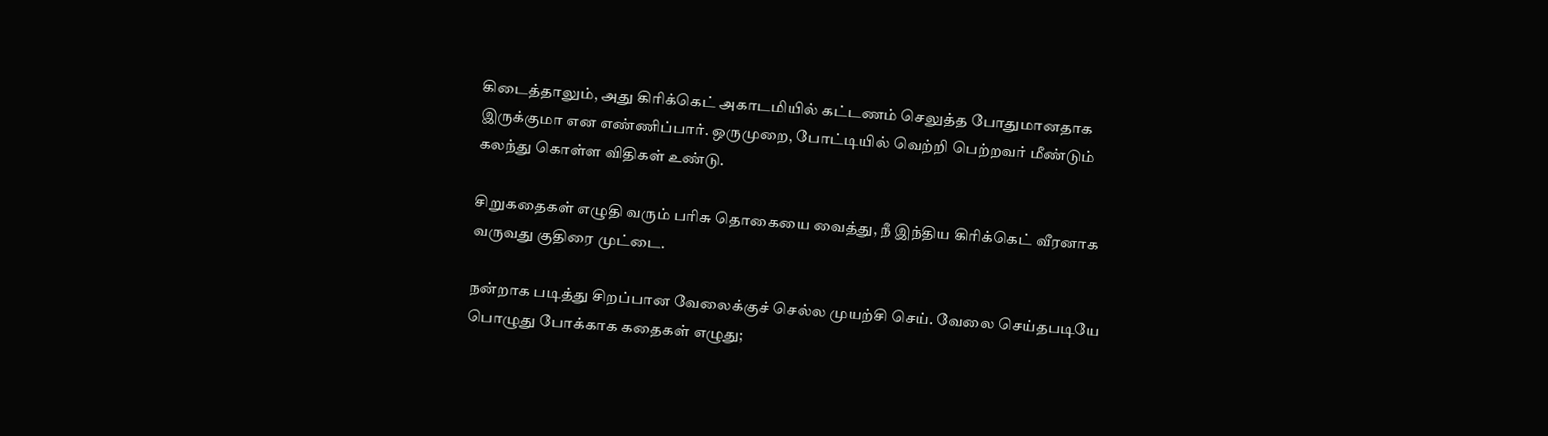கிடைத்தாலும், அது கிரிக்கெட் அகாடமியில் கட்டணம் செலுத்த போதுமானதாக இருக்குமா என எண்ணிப்பார். ஒருமுறை, போட்டியில் வெற்றி பெற்றவர் மீண்டும் கலந்து கொள்ள விதிகள் உண்டு.

சிறுகதைகள் எழுதி வரும் பரிசு தொகையை வைத்து, நீ இந்திய கிரிக்கெட் வீரனாக வருவது குதிரை முட்டை.

நன்றாக படித்து சிறப்பான வேலைக்குச் செல்ல முயற்சி செய். வேலை செய்தபடியே பொழுது போக்காக கதைகள் எழுது;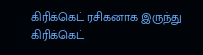கிரிக்கெட் ரசிகனாக இருந்து கிரிக்கெட்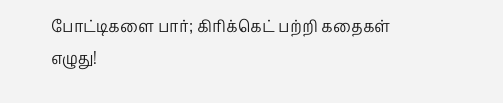போட்டிகளை பார்; கிரிக்கெட் பற்றி கதைகள் எழுது!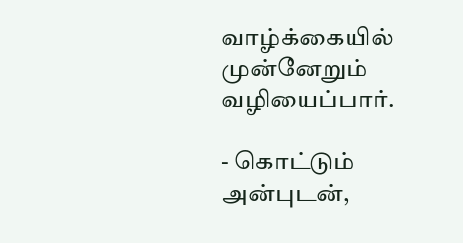வாழ்க்கையில் முன்னேறும் வழியைப்பார்.

- கொட்டும் அன்புடன்,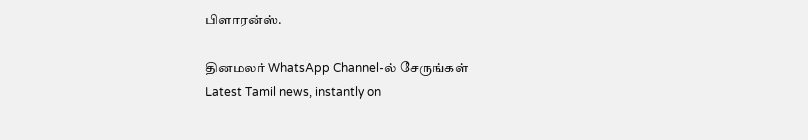பிளாரன்ஸ்.

தினமலர் WhatsApp Channel-ல் சேருங்கள்
Latest Tamil news, instantly on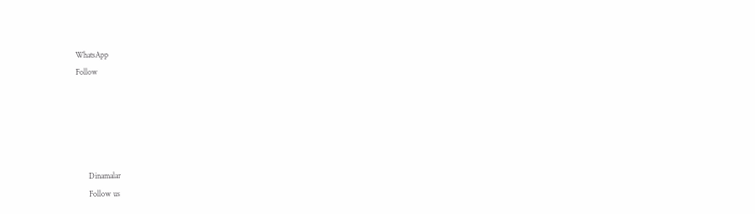WhatsApp
Follow





      Dinamalar
      Follow us